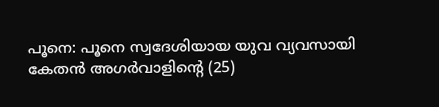പൂനെ: പൂനെ സ്വദേശിയായ യുവ വ്യവസായി കേതൻ അഗർവാളിന്റെ (25)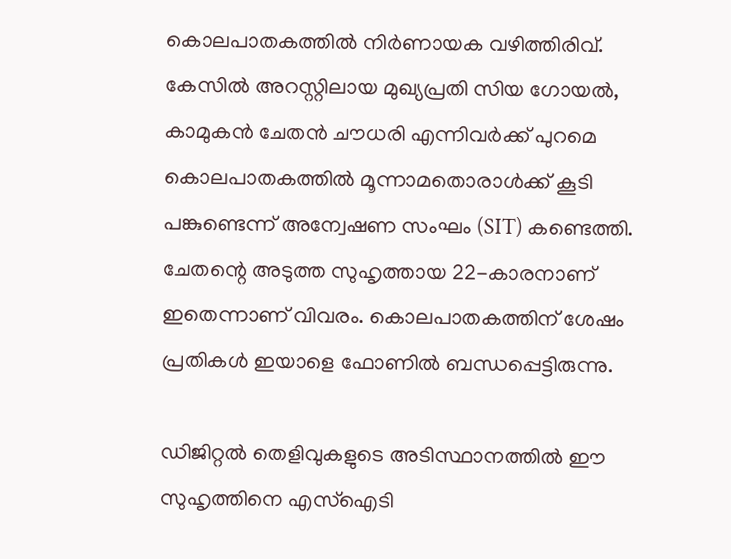കൊലപാതകത്തിൽ നിർണായക വഴിത്തിരിവ്. കേസിൽ അറസ്റ്റിലായ മുഖ്യപ്രതി സിയ ഗോയൽ, കാമുകൻ ചേതൻ ചൗധരി എന്നിവർക്ക് പുറമെ കൊലപാതകത്തിൽ മൂന്നാമതൊരാൾക്ക് കൂടി പങ്കുണ്ടെന്ന് അന്വേഷണ സംഘം (SIT) കണ്ടെത്തി. ചേതന്റെ അടുത്ത സുഹൃത്തായ 22-കാരനാണ് ഇതെന്നാണ് വിവരം. കൊലപാതകത്തിന് ശേഷം പ്രതികൾ ഇയാളെ ഫോണിൽ ബന്ധപ്പെട്ടിരുന്നു.

ഡിജിറ്റൽ തെളിവുകളുടെ അടിസ്ഥാനത്തിൽ ഈ സുഹൃത്തിനെ എസ്‌ഐടി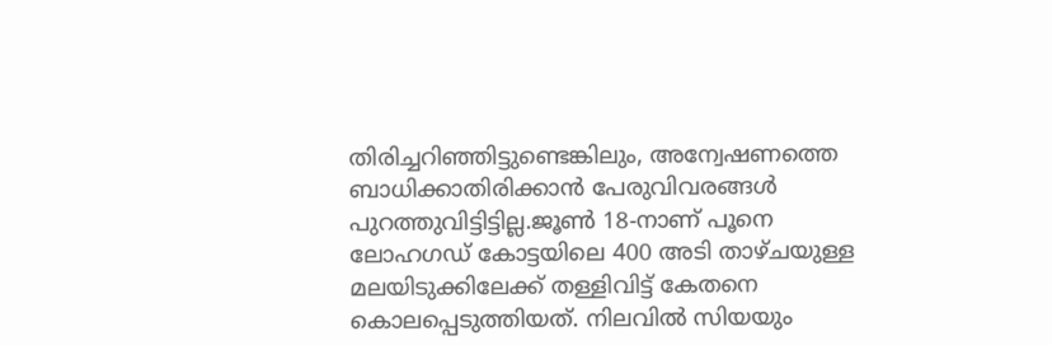തിരിച്ചറിഞ്ഞിട്ടുണ്ടെങ്കിലും, അന്വേഷണത്തെ ബാധിക്കാതിരിക്കാൻ പേരുവിവരങ്ങൾ പുറത്തുവിട്ടിട്ടില്ല.ജൂൺ 18-നാണ് പൂനെ ലോഹഗഡ് കോട്ടയിലെ 400 അടി താഴ്ചയുള്ള മലയിടുക്കിലേക്ക് തള്ളിവിട്ട് കേതനെ കൊലപ്പെടുത്തിയത്. നിലവിൽ സിയയും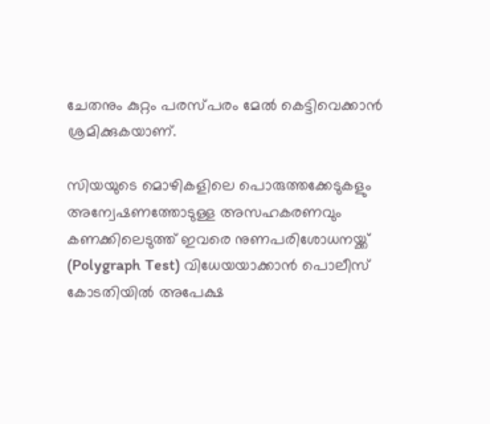ചേതനും കുറ്റം പരസ്പരം മേൽ കെട്ടിവെക്കാൻ ശ്രമിക്കുകയാണ്.

സിയയുടെ മൊഴികളിലെ പൊരുത്തക്കേടുകളും അന്വേഷണത്തോടുള്ള അസഹകരണവും കണക്കിലെടുത്ത് ഇവരെ നുണപരിശോധനയ്ക്ക് (Polygraph Test) വിധേയയാക്കാൻ പൊലീസ് കോടതിയിൽ അപേക്ഷ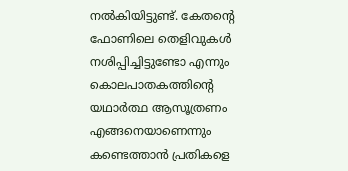നൽകിയിട്ടുണ്ട്. കേതന്റെ ഫോണിലെ തെളിവുകൾ നശിപ്പിച്ചിട്ടുണ്ടോ എന്നും കൊലപാതകത്തിന്റെ യഥാർത്ഥ ആസൂത്രണം എങ്ങനെയാണെന്നും കണ്ടെത്താൻ പ്രതികളെ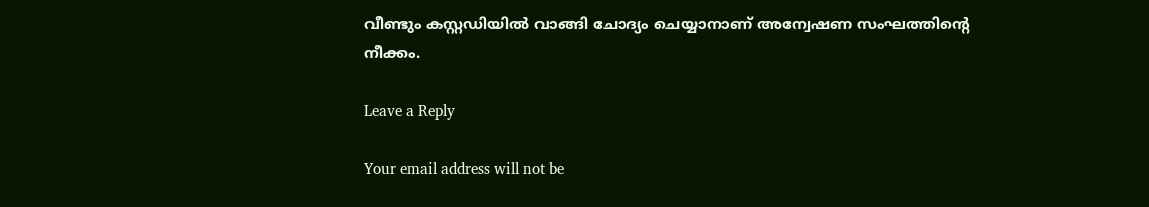വീണ്ടും കസ്റ്റഡിയിൽ വാങ്ങി ചോദ്യം ചെയ്യാനാണ് അന്വേഷണ സംഘത്തിന്റെ നീക്കം.

Leave a Reply

Your email address will not be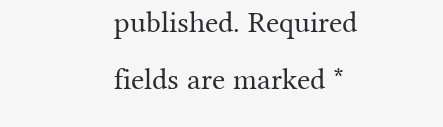published. Required fields are marked *